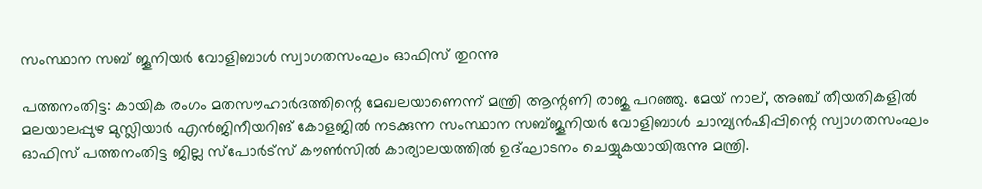സംസ്ഥാന സബ് ജൂനിയര്‍ വോളിബാള്‍ സ്വാഗതസംഘം ഓഫിസ് തുറന്നു

പത്തനംതിട്ട: കായിക രംഗം മതസൗഹാര്‍ദത്തിന്റെ മേഖലയാണെന്ന് മന്ത്രി ആന്റണി രാജു പറഞ്ഞു. മേയ് നാല്, അഞ്ച് തീയതികളില്‍ മലയാലപ്പുഴ മുസ്ലിയാര്‍ എന്‍ജിനീയറിങ് കോളജില്‍ നടക്കുന്ന സംസ്ഥാന സബ്ജൂനിയര്‍ വോളിബാള്‍ ചാമ്പ്യന്‍ഷിപ്പിന്റെ സ്വാഗതസംഘം ഓഫിസ് പത്തനംതിട്ട ജില്ല സ്‌പോര്‍ട്‌സ് കൗണ്‍സില്‍ കാര്യാലയത്തില്‍ ഉദ്ഘാടനം ചെയ്യുകയായിരുന്നു മന്ത്രി.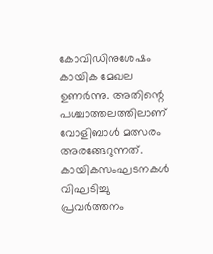കോവിഡിനുശേഷം കായിക മേഖല ഉണര്‍ന്നു. അതിന്റെ പശ്ചാത്തലത്തിലാണ് വോളിബാള്‍ മത്സരം അരങ്ങേറുന്നത്. കായികസംഘടനകള്‍ വിഘടിച്ചു പ്രവര്‍ത്തനം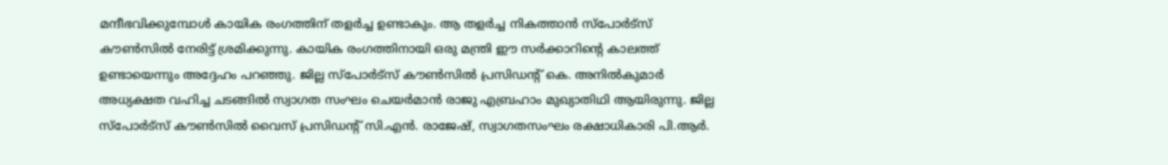മന്ദീഭവിക്കുമ്പോള്‍ കായിക രംഗത്തിന് തളര്‍ച്ച ഉണ്ടാകും. ആ തളര്‍ച്ച നികത്താന്‍ സ്‌പോര്‍ട്‌സ് കൗണ്‍സില്‍ നേരിട്ട് ശ്രമിക്കുന്നു. കായിക രംഗത്തിനായി ഒരു മന്ത്രി ഈ സര്‍ക്കാറിന്റെ കാലത്ത് ഉണ്ടായെന്നും അദ്ദേഹം പറഞ്ഞു. ജില്ല സ്‌പോര്‍ട്‌സ് കൗണ്‍സില്‍ പ്രസിഡന്റ് കെ. അനില്‍കുമാര്‍ അധ്യക്ഷത വഹിച്ച ചടങ്ങില്‍ സ്വാഗത സംഘം ചെയര്‍മാന്‍ രാജു എബ്രഹാം മുഖ്യാതിഥി ആയിരുന്നു. ജില്ല സ്‌പോര്‍ട്‌സ് കൗണ്‍സില്‍ വൈസ് പ്രസിഡന്റ് സി.എന്‍. രാജേഷ്, സ്വാഗതസംഘം രക്ഷാധികാരി പി.ആര്‍.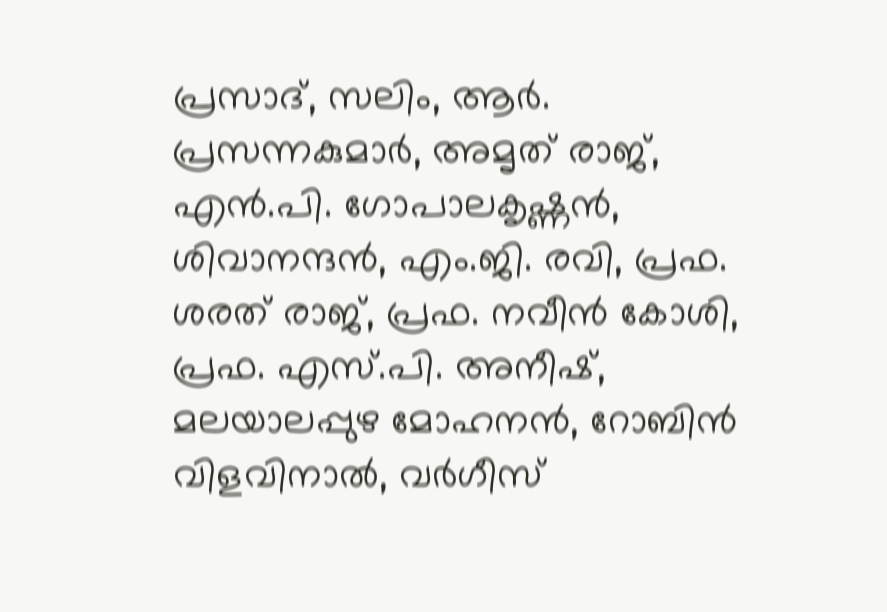പ്രസാദ്, സലിം, ആര്‍. പ്രസന്നകുമാര്‍, അമൃത് രാജ്, എന്‍.പി. ഗോപാലകൃഷ്ണന്‍, ശിവാനന്ദന്‍, എം.ജി. രവി, പ്രഫ. ശരത് രാജ്, പ്രഫ. നവീന്‍ കോശി, പ്രഫ. എസ്.പി. അനീഷ്, മലയാലപ്പുഴ മോഹനന്‍, റോബിന്‍ വിളവിനാല്‍, വര്‍ഗീസ്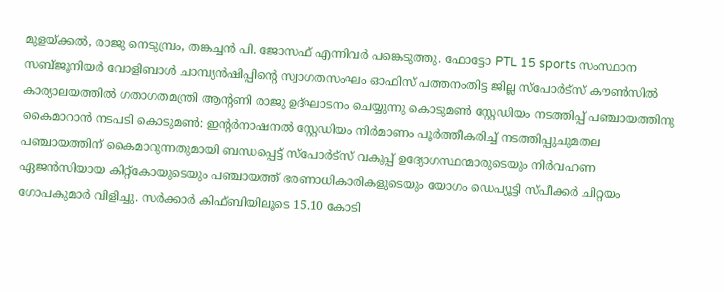മുളയ്ക്കല്‍, രാജു നെടുമ്പ്രം, തങ്കച്ചന്‍ പി. ജോസഫ് എന്നിവര്‍ പങ്കെടുത്തു. ഫോട്ടോ PTL 15 sports സംസ്ഥാന സബ്ജൂനിയര്‍ വോളിബാള്‍ ചാമ്പ്യന്‍ഷിപ്പിന്റെ സ്വാഗതസംഘം ഓഫിസ് പത്തനംതിട്ട ജില്ല സ്‌പോര്‍ട്‌സ് കൗണ്‍സില്‍ കാര്യാലയത്തില്‍ ഗതാഗതമന്ത്രി ആന്റണി രാജു ഉദ്ഘാടനം ചെയ്യുന്നു കൊടുമണ്‍ സ്റ്റേഡിയം നടത്തിപ്പ് പഞ്ചായത്തിനു കൈമാറാന്‍ നടപടി കൊടുമണ്‍: ഇന്റര്‍നാഷനല്‍ സ്റ്റേഡിയം നിര്‍മാണം പൂര്‍ത്തീകരിച്ച് നടത്തിപ്പുചുമതല പഞ്ചായത്തിന് കൈമാറുന്നതുമായി ബന്ധപ്പെട്ട് സ്‌പോര്‍ട്‌സ് വകുപ്പ് ഉദ്യോഗസ്ഥന്മാരുടെയും നിര്‍വഹണ ഏജന്‍സിയായ കിറ്റ്‌കോയുടെയും പഞ്ചായത്ത് ഭരണാധികാരികളുടെയും യോഗം ഡെപ്യൂട്ടി സ്പീക്കര്‍ ചിറ്റയം ഗോപകുമാര്‍ വിളിച്ചു. സര്‍ക്കാര്‍ കിഫ്ബിയിലൂടെ 15.10 കോടി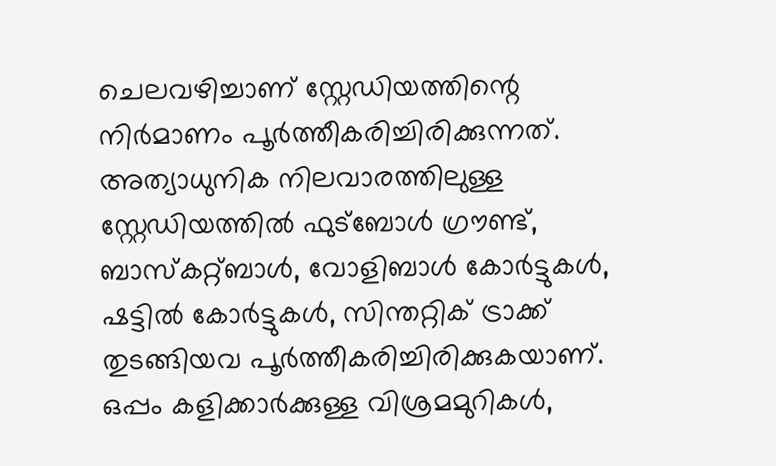ചെലവഴിച്ചാണ് സ്റ്റേഡിയത്തിന്റെ നിര്‍മാണം പൂര്‍ത്തീകരിച്ചിരിക്കുന്നത്. അത്യാധുനിക നിലവാരത്തിലുള്ള സ്റ്റേഡിയത്തില്‍ ഫുട്ബോള്‍ ഗ്രൗണ്ട്, ബാസ്‌കറ്റ്ബാള്‍, വോളിബാള്‍ കോര്‍ട്ടുകള്‍, ഷട്ടില്‍ കോര്‍ട്ടുകള്‍, സിന്തറ്റിക് ട്രാക്ക് തുടങ്ങിയവ പൂര്‍ത്തീകരിച്ചിരിക്കുകയാണ്. ഒപ്പം കളിക്കാര്‍ക്കുള്ള വിശ്രമമുറികള്‍,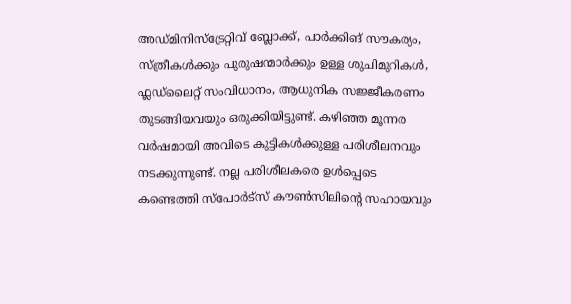അഡ്മിനിസ്ട്രേറ്റിവ് ബ്ലോക്ക്, പാര്‍ക്കിങ് സൗകര്യം, സ്ത്രീകള്‍ക്കും പുരുഷന്മാര്‍ക്കും ഉള്ള ശുചിമുറികള്‍, ഫ്ലഡ്ലൈറ്റ് സംവിധാനം, ആധുനിക സജ്ജീകരണം തുടങ്ങിയവയും ഒരുക്കിയിട്ടുണ്ട്. കഴിഞ്ഞ മൂന്നര വര്‍ഷമായി അവിടെ കുട്ടികള്‍ക്കുള്ള പരിശീലനവും നടക്കുന്നുണ്ട്. നല്ല പരിശീലകരെ ഉള്‍പ്പെടെ കണ്ടെത്തി സ്പോര്‍ട്സ് കൗണ്‍സിലിന്റെ സഹായവും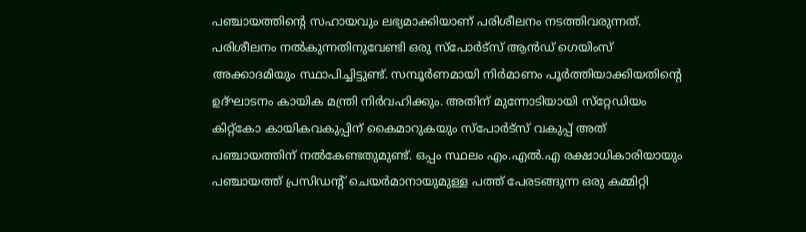പഞ്ചായത്തിന്റെ സഹായവും ലഭ്യമാക്കിയാണ് പരിശീലനം നടത്തിവരുന്നത്. പരിശീലനം നല്‍കുന്നതിനുവേണ്ടി ഒരു സ്പോര്‍ട്സ് ആൻഡ് ഗെയിംസ് അക്കാദമിയും സ്ഥാപിച്ചിട്ടുണ്ട്. സമ്പൂര്‍ണമായി നിര്‍മാണം പൂര്‍ത്തിയാക്കിയതിന്റെ ഉദ്ഘാടനം കായിക മന്ത്രി നിര്‍വഹിക്കും. അതിന് മുന്നോടിയായി സ്‌റ്റേഡിയം കിറ്റ്‌കോ കായികവകുപ്പിന് കൈമാറുകയും സ്‌പോര്‍ട്‌സ് വകുപ്പ് അത് പഞ്ചായത്തിന് നല്‍കേണ്ടതുമുണ്ട്. ഒപ്പം സ്ഥലം എം.എല്‍.എ രക്ഷാധികാരിയായും പഞ്ചായത്ത് പ്രസിഡന്റ് ചെയര്‍മാനായുമുള്ള പത്ത് പേരടങ്ങുന്ന ഒരു കമ്മിറ്റി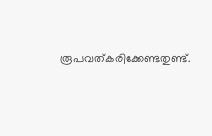രൂപവത്കരിക്കേണ്ടതുണ്ട്.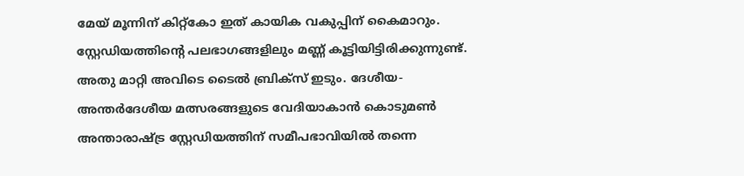മേയ് മൂന്നിന് കിറ്റ്‌കോ ഇത് കായിക വകുപ്പിന് കൈമാറും. സ്റ്റേഡിയത്തിന്റെ പലഭാഗങ്ങളിലും മണ്ണ് കൂട്ടിയിട്ടിരിക്കുന്നുണ്ട്. അതു മാറ്റി അവിടെ ടൈല്‍ ബ്രിക്‌സ് ഇടും. ദേശീയ- അന്തര്‍ദേശീയ മത്സരങ്ങളുടെ വേദിയാകാന്‍ കൊടുമണ്‍ അന്താരാഷ്ട്ര സ്റ്റേഡിയത്തിന് സമീപഭാവിയില്‍ തന്നെ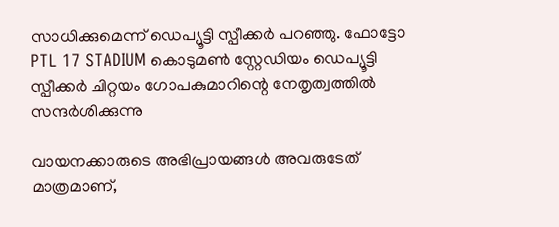സാധിക്കുമെന്ന് ഡെപ്യൂട്ടി സ്പീക്കര്‍ പറഞ്ഞു. ഫോട്ടോ PTL 17 STADIUM കൊടുമണ്‍ സ്റ്റേഡിയം ഡെപ്യൂട്ടി സ്പീക്കര്‍ ചിറ്റയം ഗോപകുമാറിന്റെ നേതൃത്വത്തില്‍ സന്ദര്‍ശിക്കുന്നു

വായനക്കാരുടെ അഭിപ്രായങ്ങള്‍ അവരുടേത് മാത്രമാണ്,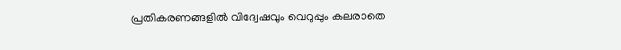പ്രതികരണങ്ങളിൽ വിദ്വേഷവും വെറുപ്പും കലരാതെ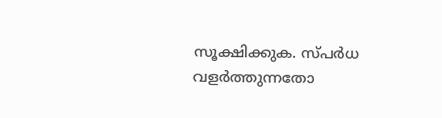സൂക്ഷിക്കുക. സ്പർധ വളർത്തുന്നതോ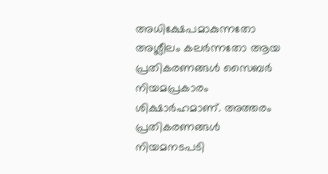അധിക്ഷേപമാകുന്നതോ അശ്ലീലം കലർന്നതോ ആയ പ്രതികരണങ്ങൾ സൈബർ നിയമപ്രകാരം ശിക്ഷാർഹമാണ്. അത്തരം പ്രതികരണങ്ങൾ നിയമനടപടി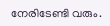നേരിടേണ്ടി വരും.